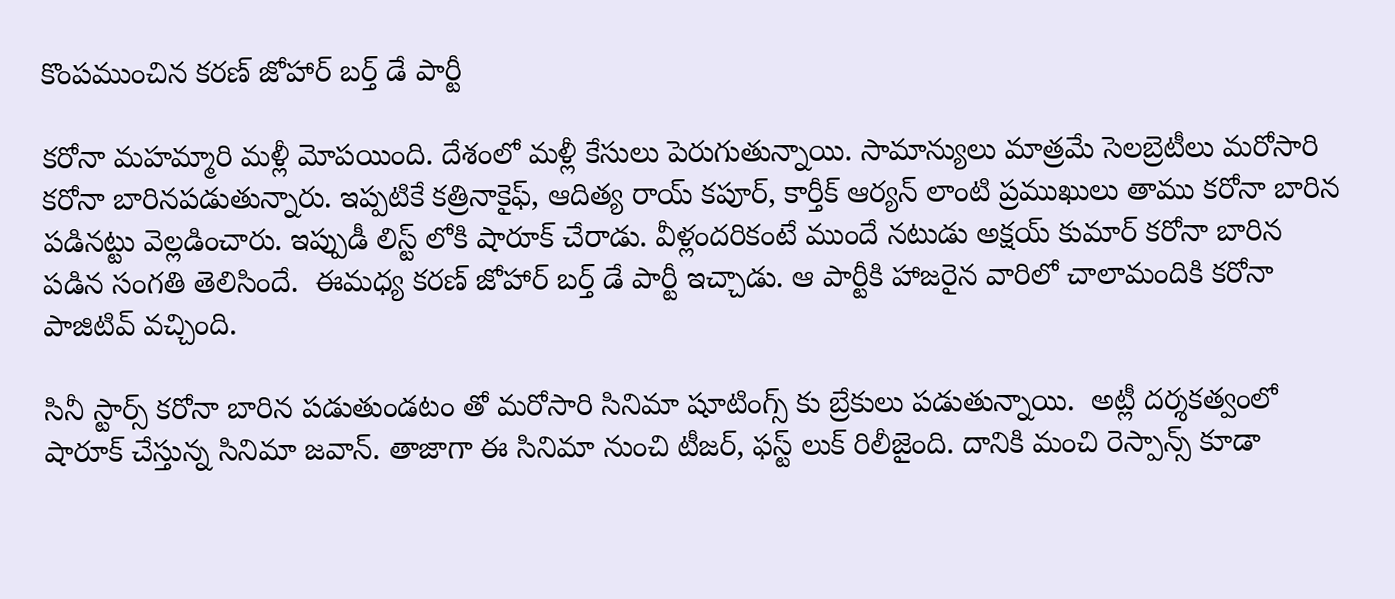కొంపముంచిన కరణ్ జోహార్ బర్త్ డే పార్టీ

కరోనా మహమ్మారి మళ్లీ మోపయింది. దేశంలో మళ్లీ కేసులు పెరుగుతున్నాయి. సామాన్యులు మాత్రమే సెలబ్రెటీలు మరోసారి కరోనా బారినపడుతున్నారు. ఇప్పటికే కత్రినాకైఫ్, ఆదిత్య రాయ్ కపూర్, కార్తీక్ ఆర్యన్ లాంటి ప్రముఖులు తాము కరోనా బారిన పడినట్టు వెల్లడించారు. ఇప్పుడీ లిస్ట్ లోకి షారూక్ చేరాడు. వీళ్లందరికంటే ముందే నటుడు అక్షయ్ కుమార్ కరోనా బారిన పడిన సంగతి తెలిసిందే.  ఈమధ్య కరణ్ జోహార్ బర్త్ డే పార్టీ ఇచ్చాడు. ఆ పార్టీకి హాజరైన వారిలో చాలామందికి కరోనా పాజిటివ్ వచ్చింది.

సినీ స్టార్స్ కరోనా బారిన పడుతుండటం తో మరోసారి సినిమా షూటింగ్స్ కు బ్రేకులు పడుతున్నాయి.  అట్లీ దర్శకత్వంలో షారూక్ చేస్తున్న సినిమా జవాన్. తాజాగా ఈ సినిమా నుంచి టీజర్, ఫస్ట్ లుక్ రిలీజైంది. దానికి మంచి రెస్పాన్స్ కూడా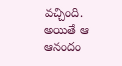వచ్చింది. అయితే ఆ ఆనందం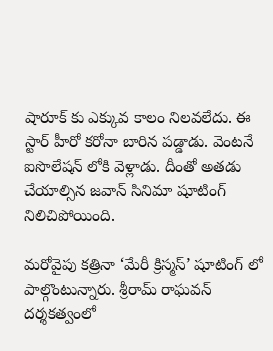షారూక్ కు ఎక్కువ కాలం నిలవలేదు. ఈ స్టార్ హీరో కరోనా బారిన పడ్డాడు. వెంటనే ఐసొలేషన్ లోకి వెళ్లాడు. దీంతో అతడు చేయాల్సిన జవాన్ సినిమా షూటింగ్ నిలిచిపోయింది.

మరోవైపు కత్రినా ‘మేరీ క్రిస్మస్’ షూటింగ్ లో పాల్గొంటున్నారు. శ్రీరామ్ రాఘవన్ దర్శకత్వంలో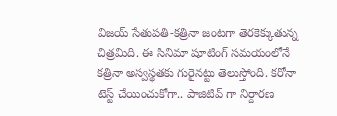విజయ్ సేతుపతి-కత్రినా జంటగా తెరకెక్కుతున్న చిత్రమిది. ఈ సినిమా షూటింగ్ సమయంలోనే కత్రినా అస్వస్థతకు గురైనట్టు తెలుస్తోంది. కరోనా టెస్ట్ చేయించుకోగా.. పాజిటివ్ గా నిర్దారణ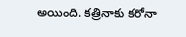అయింది. కత్రినాకు కరోనా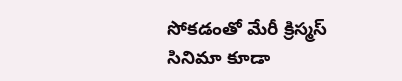సోకడంతో మేరీ క్రిస్మస్ సినిమా కూడా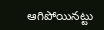ఆగిపోయినట్టు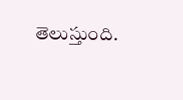తెలుస్తుంది.